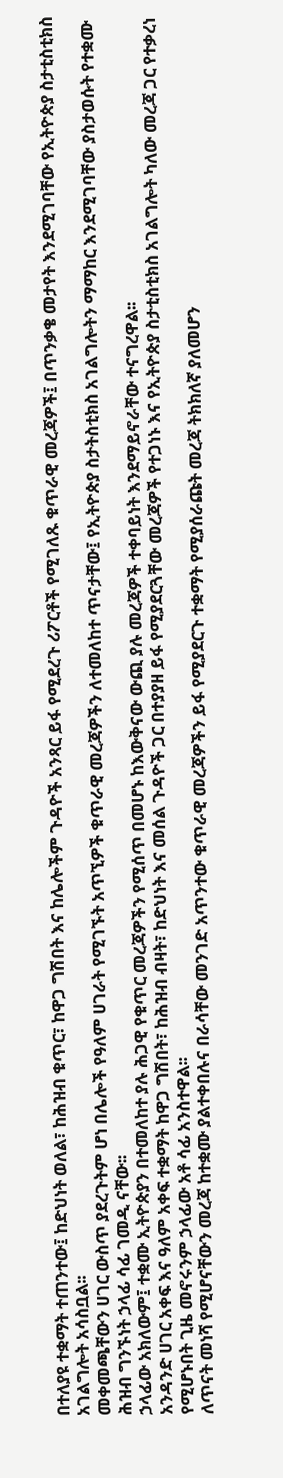በተለያዩ ተቋማት ተጠንተው፤ ከድህነት ወለል፣ ከሕዝብ ቁጥር፣ ከዋጋ ግሽበት እና ከሌሎችም ጉዳዮች አንጻር ይፋ የሚደረጉ ሪፖርቶች የሚገለጹ ቁጥራዊ መረጃዎች፤ በጥንቃቄ መታየት እንደሚገባቸው የኢትዮጵያ ስታቲስቲክስ አገልግሎት አሳስቧል፡፡
መቀመጫቸውን ሀገር ውስጥ ያደረጉትም ሆነ በሌሎች የዓለም ሀገራት የሚገኙት አጥኚዎች ቁጥራዊ መረጃዎችን ለተመለከተ ጥናታቸው፤ የኢትዮጵያ ስታትስቲክስ አገልግሎትን ማማከር እንደሚገባቸው ያስታወሱት የተቋሙ ሕዝብ ግንኙነት ኃላፊ ሳፊ ገመዲ ናቸው፡፡
ኃላፊው አክለውም፤ ተቋሙ ኢትዮጵያን በተመለከተ ያሉ ሕጋዊ የቁጥር መረጃዎችን የሚሰጥ በመሆኑ ከእውቅናው ውጪ ያሉ መረጃዎች ተቀባይነት እንደማይኖራቸው ተናግረዋል፡፡
አንዳንድ ሀገር አቀፍ እና ዓለም አቀፍ ተቋማት ከዋጋ ግሽበት፣ ከሕዝብ ብዛት፣ ከድህነት እና መሰል ጉዳዮች ጋር በተያያዘ ይፋ የሚያደርጓቸው መረጃዎች የተጋነኑ እና የኢትዮጵያ ስታቲስቲክስ አገልግሎት ካለው መረጃ ጋር የተቃረነ የሚሆኑበት ጊዜ መኖሩንም ኃላፊው አቶ ሳፊ አንስተዋል፡፡
ለጥናት መነሻ የሚሆናቸውን መረጃ ከተቋሙ ያልተቀበሉና በራሳቸው መንገድ አጥንተው ቁጥራዊ መረጃዎችን ይፋ የሚያደርጉ ተቋማት የሚያሰራጩት መረጃ ትክክለኛ ያለመሆን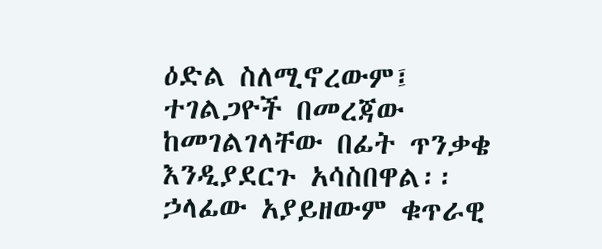ዕድል ስለሚኖረውም፤ ተገልጋዮች በመረጃው ከመገልገላቸው በፊት ጥንቃቄ እንዲያደርጉ አሳስበዋል፡፡
ኃላፊው አያይዘውም ቁጥራዊ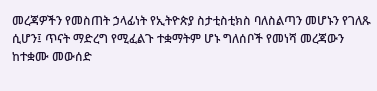መረጃዎችን የመስጠት ኃላፊነት የኢትዮጵያ ስታቲስቲክስ ባለስልጣን መሆኑን የገለጹ ሲሆን፤ ጥናት ማድረግ የሚፈልጉ ተቋማትም ሆኑ ግለሰቦች የመነሻ መረጃውን ከተቋሙ መውሰድ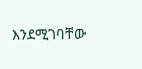እንደሚገባቸው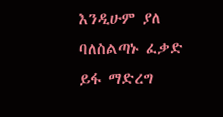እንዲሁም ያለ ባለስልጣኑ ፈቃድ ይፋ ማድረግ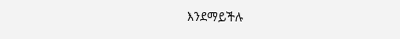እንደማይችሉ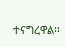ተናግረዋል፡፡